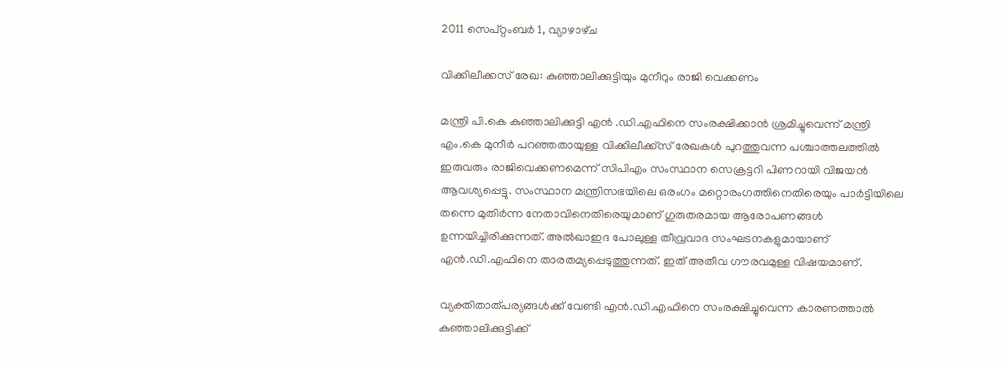2011 സെപ്റ്റംബർ 1, വ്യാഴാഴ്‌ച

വിക്കിലീക്കസ് രേഖ: കുഞ്ഞാലിക്കുട്ടിയും മുനീറും രാജി വെക്കണം

മന്ത്രി പി.കെ കുഞ്ഞാലിക്കുട്ടി എന്‍ .ഡി.എഫിനെ സംരക്ഷിക്കാന്‍ ശ്രമിച്ചുവെന്ന് മന്ത്രി എം.കെ മുനീര്‍ പറഞ്ഞതായുള്ള വിക്കിലീക്ക്‌സ് രേഖകള്‍ പുറത്തുവന്ന പശ്ചാത്തലത്തില്‍ ഇരുവരും രാജിവെക്കണമെന്ന് സിപിഎം സംസ്ഥാന സെക്രട്ടറി പിണറായി വിജയന്‍ ആവശ്യപ്പെട്ടു. സംസ്ഥാന മന്ത്രിസഭയിലെ ഒരംഗം മറ്റൊരംഗത്തിനെതിരെയും പാര്‍ട്ടിയിലെ തന്നെ മുതിര്‍ന്ന നേതാവിനെതിരെയുമാണ് ഗുരുതരമായ ആരോപണങ്ങള്‍ ഉന്നയിച്ചിരിക്കുന്നത്. അല്‍ഖാഇദ പോലുള്ള തീവ്രവാദ സംഘടനകളുമായാണ് എന്‍.ഡി.എഫിനെ താരതമ്യപ്പെടുത്തുന്നത്. ഇത് അതീവ ഗൗരവമുള്ള വിഷയമാണ്.

വ്യക്തിതാത്പര്യങ്ങള്‍ക്ക് വേണ്ടി എന്‍.ഡി.എഫിനെ സംരക്ഷിച്ചുവെന്ന കാരണത്താല്‍ കുഞ്ഞാലിക്കുട്ടിക്ക്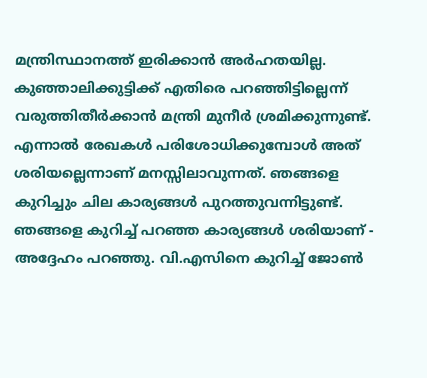മന്ത്രിസ്ഥാനത്ത് ഇരിക്കാന്‍ അര്‍ഹതയില്ല. കുഞ്ഞാലിക്കുട്ടിക്ക് എതിരെ പറഞ്ഞിട്ടില്ലെന്ന് വരുത്തിതീര്‍ക്കാന്‍ മന്ത്രി മുനീര്‍ ശ്രമിക്കുന്നുണ്ട്. എന്നാല്‍ രേഖകള്‍ പരിശോധിക്കുമ്പോള്‍ അത് ശരിയല്ലെന്നാണ് മനസ്സിലാവുന്നത്. ഞങ്ങളെ കുറിച്ചും ചില കാര്യങ്ങള്‍ പുറത്തുവന്നിട്ടുണ്ട്. ഞങ്ങളെ കുറിച്ച് പറഞ്ഞ കാര്യങ്ങള്‍ ശരിയാണ് - അദ്ദേഹം പറഞ്ഞു. വി.എസിനെ കുറിച്ച് ജോണ്‍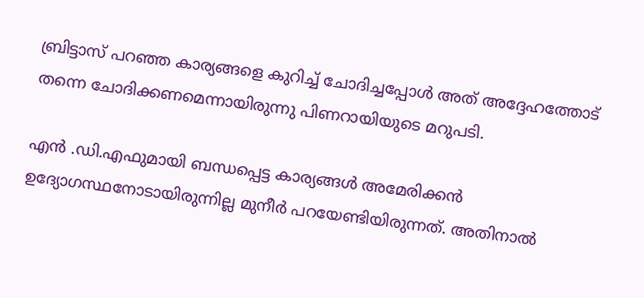ബ്രിട്ടാസ് പറഞ്ഞ കാര്യങ്ങളെ കുറിച്ച് ചോദിച്ചപ്പോള്‍ അത് അദ്ദേഹത്തോട് തന്നെ ചോദിക്കണമെന്നായിരുന്നു പിണറായിയുടെ മറുപടി.

എന്‍ .ഡി.എഫുമായി ബന്ധപ്പെട്ട കാര്യങ്ങള്‍ അമേരിക്കന്‍ ഉദ്യോഗസ്ഥനോടായിരുന്നില്ല മുനീര്‍ പറയേണ്ടിയിരുന്നത്. അതിനാല്‍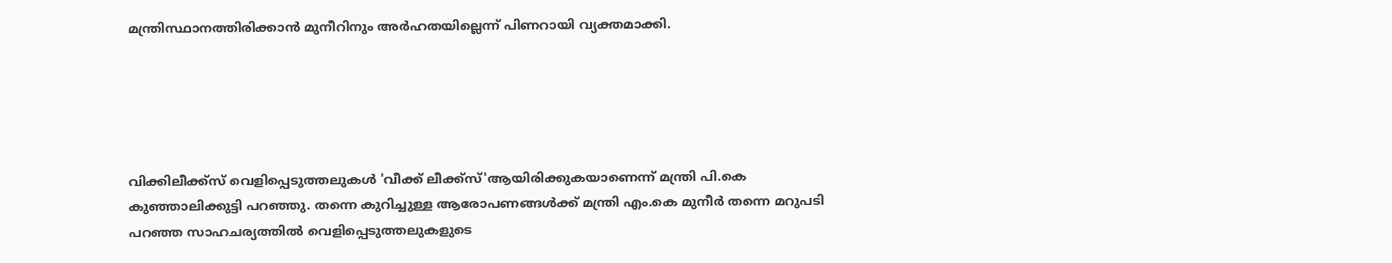മന്ത്രിസ്ഥാനത്തിരിക്കാന്‍ മുനീറിനും അര്‍ഹതയില്ലെന്ന് പിണറായി വ്യക്തമാക്കി.





വിക്കിലീക്ക്‌സ് വെളിപ്പെടുത്തലുകള്‍ 'വീക്ക് ലീക്ക്‌സ്'ആയിരിക്കുകയാണെന്ന് മന്ത്രി പി.കെ കുഞ്ഞാലിക്കുട്ടി പറഞ്ഞു. തന്നെ കുറിച്ചുള്ള ആരോപണങ്ങള്‍ക്ക് മന്ത്രി എം.കെ മുനീര്‍ തന്നെ മറുപടി പറഞ്ഞ സാഹചര്യത്തില്‍ വെളിപ്പെടുത്തലുകളുടെ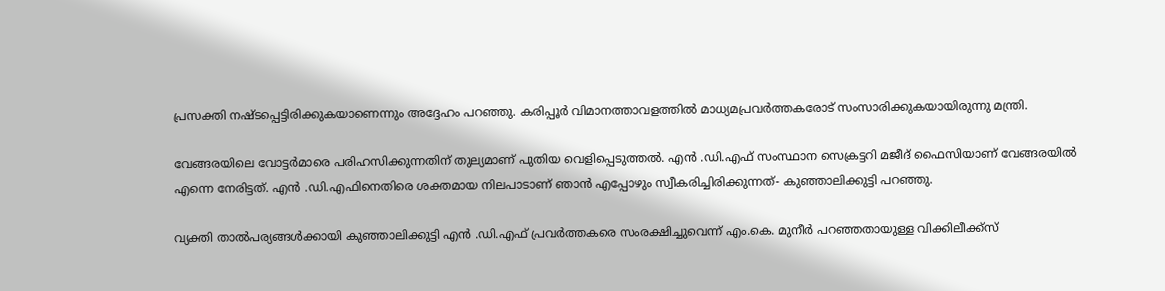പ്രസക്തി നഷ്ടപ്പെട്ടിരിക്കുകയാണെന്നും അദ്ദേഹം പറഞ്ഞു. കരിപ്പൂര്‍ വിമാനത്താവളത്തില്‍ മാധ്യമപ്രവര്‍ത്തകരോട് സംസാരിക്കുകയായിരുന്നു മന്ത്രി.

വേങ്ങരയിലെ വോട്ടര്‍മാരെ പരിഹസിക്കുന്നതിന് തുല്യമാണ് പുതിയ വെളിപ്പെടുത്തല്‍. എന്‍ .ഡി.എഫ് സംസ്ഥാന സെക്രട്ടറി മജീദ് ഫൈസിയാണ് വേങ്ങരയില്‍ എന്നെ നേരിട്ടത്. എന്‍ .ഡി.എഫിനെതിരെ ശക്തമായ നിലപാടാണ് ഞാന്‍ എപ്പോഴും സ്വീകരിച്ചിരിക്കുന്നത്- കുഞ്ഞാലിക്കുട്ടി പറഞ്ഞു.

വ്യക്തി താല്‍പര്യങ്ങള്‍ക്കായി കുഞ്ഞാലിക്കുട്ടി എന്‍ .ഡി.എഫ് പ്രവര്‍ത്തകരെ സംരക്ഷിച്ചുവെന്ന് എം.കെ. മുനീര്‍ പറഞ്ഞതായുള്ള വിക്കിലീക്ക്‌സ്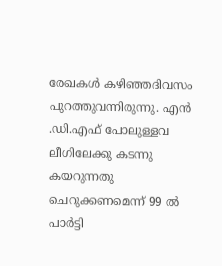രേഖകള്‍ കഴിഞ്ഞദിവസം പുറത്തുവന്നിരുന്നു. എന്‍ .ഡി.എഫ് പോലുള്ളവ ലീഗിലേക്കു കടന്നു കയറുന്നതു ചെറുക്കണമെന്ന് 99 ല്‍ പാര്‍ട്ടി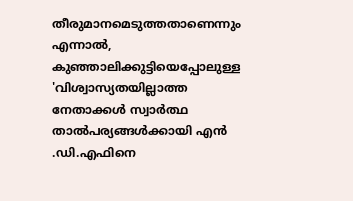തീരുമാനമെടുത്തതാണെന്നും എന്നാല്‍, കുഞ്ഞാലിക്കുട്ടിയെപ്പോലുള്ള 'വിശ്വാസ്യതയില്ലാത്ത നേതാക്കള്‍ സ്വാര്‍ത്ഥ താല്‍പര്യങ്ങള്‍ക്കായി എന്‍ .ഡി.എഫിനെ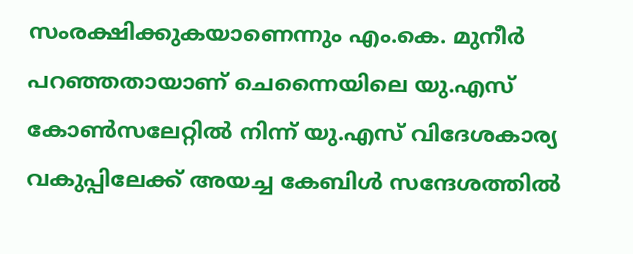സംരക്ഷിക്കുകയാണെന്നും എം.കെ. മുനീര്‍ പറഞ്ഞതായാണ് ചെന്നൈയിലെ യു.എസ് കോണ്‍സലേറ്റില്‍ നിന്ന് യു.എസ് വിദേശകാര്യ വകുപ്പിലേക്ക് അയച്ച കേബിള്‍ സന്ദേശത്തില്‍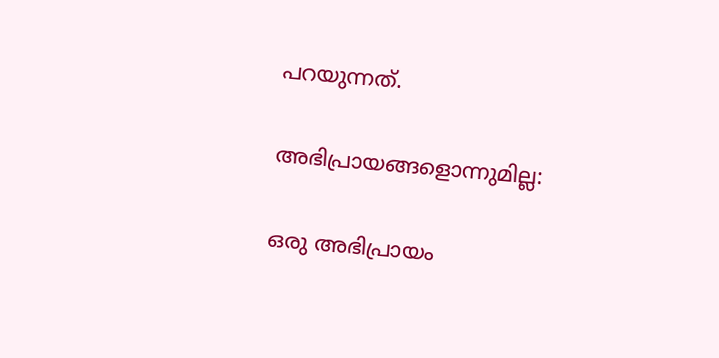പറയുന്നത്.

അഭിപ്രായങ്ങളൊന്നുമില്ല:

ഒരു അഭിപ്രായം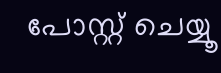പോസ്റ്റ് ചെയ്യൂ